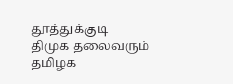தூத்துக்குடி
திமுக தலைவரும் தமிழக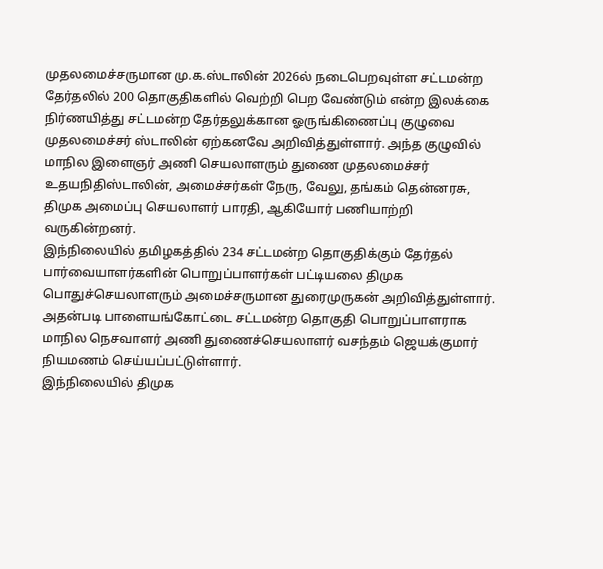முதலமைச்சருமான மு.க.ஸ்டாலின் 2026ல் நடைபெறவுள்ள சட்டமன்ற தேர்தலில் 200 தொகுதிகளில் வெற்றி பெற வேண்டும் என்ற இலக்கை நிர்ணயித்து சட்டமன்ற தேர்தலுக்கான ஓருங்கிணைப்பு குழுவை முதலமைச்சர் ஸ்டாலின் ஏற்கனவே அறிவித்துள்ளார். அந்த குழுவில் மாநில இளைஞர் அணி செயலாளரும் துணை முதலமைச்சர் உதயநிதிஸ்டாலின், அமைச்சர்கள் நேரு, வேலு, தங்கம் தென்னரசு, திமுக அமைப்பு செயலாளர் பாரதி, ஆகியோர் பணியாற்றி வருகின்றனர்.
இந்நிலையில் தமிழகத்தில் 234 சட்டமன்ற தொகுதிக்கும் தேர்தல் பார்வையாளர்களின் பொறுப்பாளர்கள் பட்டியலை திமுக பொதுச்செயலாளரும் அமைச்சருமான துரைமுருகன் அறிவித்துள்ளார். அதன்படி பாளையங்கோட்டை சட்டமன்ற தொகுதி பொறுப்பாளராக மாநில நெசவாளர் அணி துணைச்செயலாளர் வசந்தம் ஜெயக்குமார் நியமணம் செய்யப்பட்டுள்ளார்.
இந்நிலையில் திமுக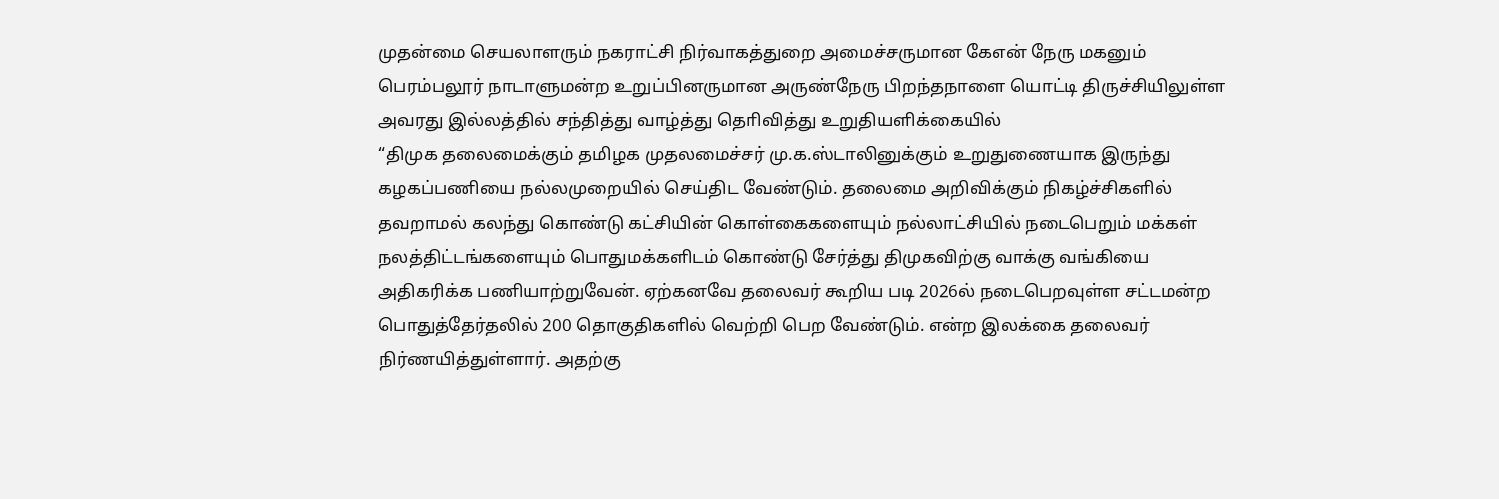முதன்மை செயலாளரும் நகராட்சி நிர்வாகத்துறை அமைச்சருமான கேஎன் நேரு மகனும் பெரம்பலூர் நாடாளுமன்ற உறுப்பினருமான அருண்நேரு பிறந்தநாளை யொட்டி திருச்சியிலுள்ள அவரது இல்லத்தில் சந்தித்து வாழ்த்து தொிவித்து உறுதியளிக்கையில்
“திமுக தலைமைக்கும் தமிழக முதலமைச்சர் மு.க.ஸ்டாலினுக்கும் உறுதுணையாக இருந்து கழகப்பணியை நல்லமுறையில் செய்திட வேண்டும். தலைமை அறிவிக்கும் நிகழ்ச்சிகளில் தவறாமல் கலந்து கொண்டு கட்சியின் கொள்கைகளையும் நல்லாட்சியில் நடைபெறும் மக்கள் நலத்திட்டங்களையும் பொதுமக்களிடம் கொண்டு சேர்த்து திமுகவிற்கு வாக்கு வங்கியை அதிகரிக்க பணியாற்றுவேன். ஏற்கனவே தலைவர் கூறிய படி 2026ல் நடைபெறவுள்ள சட்டமன்ற பொதுத்தேர்தலில் 200 தொகுதிகளில் வெற்றி பெற வேண்டும். என்ற இலக்கை தலைவர் நிர்ணயித்துள்ளார். அதற்கு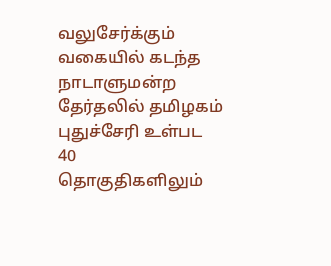வலுசேர்க்கும் வகையில் கடந்த நாடாளுமன்ற தேர்தலில் தமிழகம் புதுச்சேரி உள்பட 40 தொகுதிகளிலும்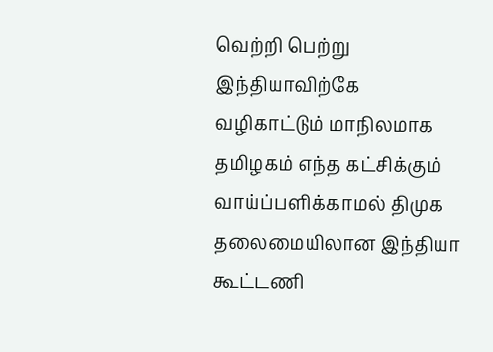வெற்றி பெற்று இந்தியாவிற்கே வழிகாட்டும் மாநிலமாக தமிழகம் எந்த கட்சிக்கும் வாய்ப்பளிக்காமல் திமுக தலைமையிலான இந்தியா கூட்டணி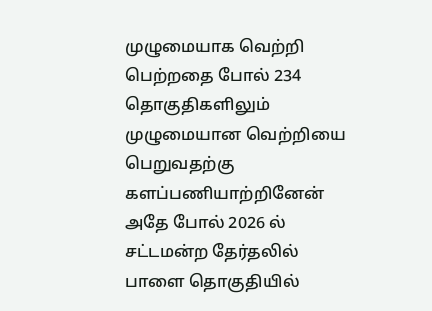முழுமையாக வெற்றி பெற்றதை போல் 234 தொகுதிகளிலும் முழுமையான வெற்றியை பெறுவதற்கு களப்பணியாற்றினேன் அதே போல் 2026 ல் சட்டமன்ற தேர்தலில் பாளை தொகுதியில்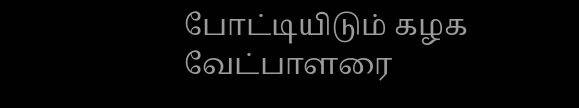போட்டியிடும் கழக வேட்பாளரை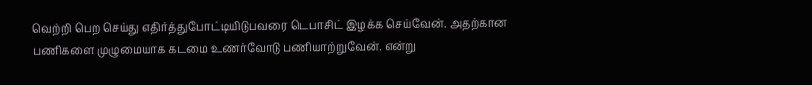வெற்றி பெற செய்து எதிர்த்துபோட்டியிடுபவரை டெபாசிட் இழக்க செய்வேன். அதற்கான பணிகளை முழுமையாக கடமை உணர்வோடு பணியாற்றுவேன். என்று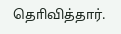தொிவித்தார்.